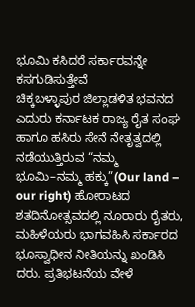ಭೂಮಿ ಕಸಿದರೆ ಸರ್ಕಾರವನ್ನೇ ಕಸಗುಡಿಸುತ್ತೇವೆ
ಚಿಕ್ಕಬಳ್ಳಾಪುರ ಜಿಲ್ಲಾಡಳಿತ ಭವನದ ಎದುರು ಕರ್ನಾಟಕ ರಾಜ್ಯ ರೈತ ಸಂಘ ಹಾಗೂ ಹಸಿರು ಸೇನೆ ನೇತೃತ್ವದಲ್ಲಿ ನಡೆಯುತ್ತಿರುವ “ನಮ್ಮ ಭೂಮಿ–ನಮ್ಮ ಹಕ್ಕು”(Our land – our right) ಹೋರಾಟದ ಶತದಿನೋತ್ಸವದಲ್ಲಿ ನೂರಾರು ರೈತರು, ಮಹಿಳೆಯರು ಭಾಗವಹಿಸಿ ಸರ್ಕಾರದ ಭೂಸ್ವಾಧೀನ ನೀತಿಯನ್ನು ಖಂಡಿಸಿ ದರು. ಪ್ರತಿಭಟನೆಯ ವೇಳೆ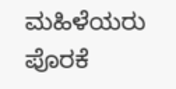ಮಹಿಳೆಯರು ಪೊರಕೆ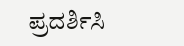ಪ್ರದರ್ಶಿಸಿ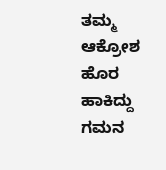ತಮ್ಮ ಆಕ್ರೋಶ ಹೊರ ಹಾಕಿದ್ದು ಗಮನ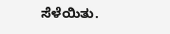ಸೆಳೆಯಿತು.